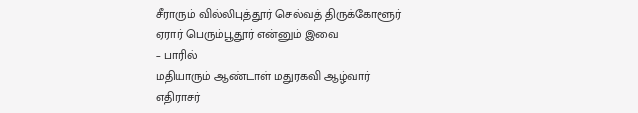சீராரும் வில்லிபுத்தூர் செல்வத் திருக்கோளூர்
ஏரார் பெரும்பூதூர் என்னும் இவை
– பாரில்
மதியாரும் ஆண்டாள் மதுரகவி ஆழ்வார்
எதிராசர்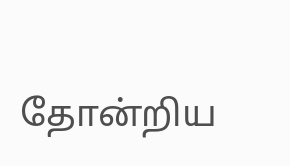தோன்றிய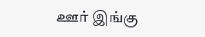ஊர் இங்கு